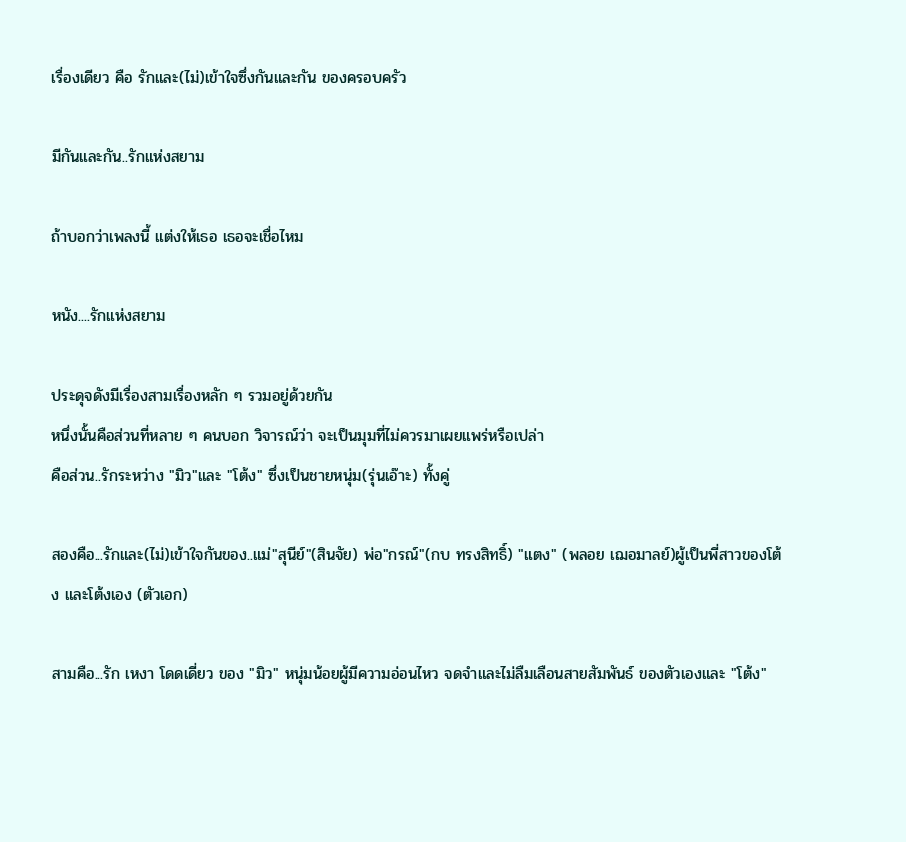เรื่องเดียว คือ รักและ(ไม่)เข้าใจซึ่งกันและกัน ของครอบครัว

มีกันและกัน..รักแห่งสยาม

ถ้าบอกว่าเพลงนี้ แต่งให้เธอ เธอจะเชื่อไหม

หนัง....รักแห่งสยาม

ประดุจดังมีเรื่องสามเรื่องหลัก ๆ รวมอยู่ด้วยกัน
หนึ่งนั้นคือส่วนที่หลาย ๆ คนบอก วิจารณ์ว่า จะเป็นมุมที่ไม่ควรมาเผยแพร่หรือเปล่า
คือส่วน..รักระหว่าง "มิว"และ "โต้ง" ซึ่งเป็นชายหนุ่ม(รุ่นเอ๊าะ) ทั้งคู่

สองคือ...รักและ(ไม่)เข้าใจกันของ..แม่"สุนีย์"(สินจัย) พ่อ"กรณ์"(กบ ทรงสิทธิ์) "แตง" (พลอย เฌอมาลย์)ผู้เป็นพี่สาวของโต้ง และโต้งเอง (ตัวเอก)

สามคือ...รัก เหงา โดดเดี่ยว ของ "มิว" หนุ่มน้อยผู้มีความอ่อนไหว จดจำและไม่ลืมเลือนสายสัมพันธ์ ของตัวเองและ "โต้ง"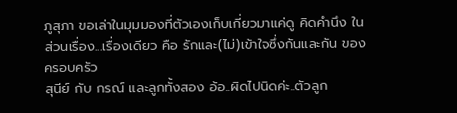ภูสุภา ขอเล่าในมุมมองที่ตัวเองเก็บเกี่ยวมาแค่ดู คิดคำนึง ในส่วนเรื่อง...เรื่องเดียว คือ รักและ(ไม่)เข้าใจซึ่งกันและกัน ของครอบครัว
สุนีย์ กับ กรณ์ และลูกทั้งสอง อ้อ..ผิดไปนิดค่ะ..ตัวลูก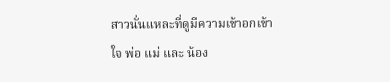สาวนั่นแหละที่ดูมีความเข้าอกเข้าใจ พ่อ แม่ และ น้อง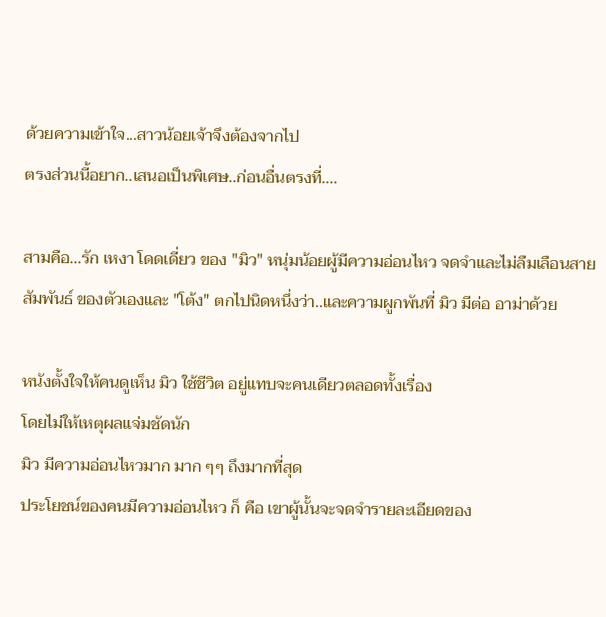ด้วยความเข้าใจ...สาวน้อยเจ้าจึงต้องจากไป
ตรงส่วนนี้อยาก..เสนอเป็นพิเศษ..ก่อนอื่นตรงที่....

สามคือ...รัก เหงา โดดเดี่ยว ของ "มิว" หนุ่มน้อยผู้มีความอ่อนไหว จดจำและไม่ลืมเลือนสายสัมพันธ์ ของตัวเองและ "โต้ง" ตกไปนิดหนึ่งว่า..และความผูกพันที่ มิว มีต่อ อาม่าด้วย

หนังตั้งใจให้คนดูเห็น มิว ใช้ชีวิต อยู่แทบจะคนเดียวตลอดทั้งเรื่อง
โดยไม่ให้เหตุผลแจ่มชัดนัก
มิว มีความอ่อนไหวมาก มาก ๆๆ ถึงมากที่สุด
ประโยชน์ของคนมีความอ่อนไหว ก็ คือ เขาผู้นั้นจะจดจำรายละเอียดของ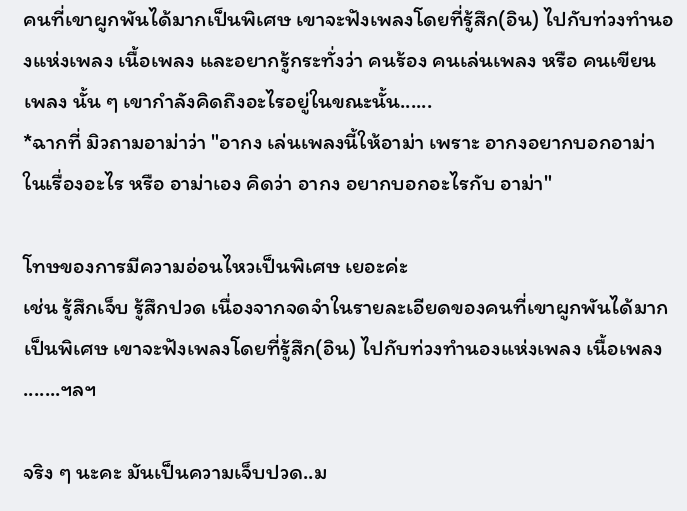คนที่เขาผูกพันได้มากเป็นพิเศษ เขาจะฟังเพลงโดยที่รู้สึก(อิน) ไปกับท่วงทำนองแห่งเพลง เนื้อเพลง และอยากรู้กระทั่งว่า คนร้อง คนเล่นเพลง หรือ คนเขียนเพลง นั้น ๆ เขากำลังคิดถึงอะไรอยู่ในขณะนั้น......
*ฉากที่ มิวถามอาม่าว่า "อากง เล่นเพลงนี้ให้อาม่า เพราะ อากงอยากบอกอาม่าในเรื่องอะไร หรือ อาม่าเอง คิดว่า อากง อยากบอกอะไรกับ อาม่า"

โทษของการมีความอ่อนไหวเป็นพิเศษ เยอะค่ะ
เช่น รู้สึกเจ็บ รู้สึกปวด เนื่องจากจดจำในรายละเอียดของคนที่เขาผูกพันได้มากเป็นพิเศษ เขาจะฟังเพลงโดยที่รู้สึก(อิน) ไปกับท่วงทำนองแห่งเพลง เนื้อเพลง .......ฯลฯ

จริง ๆ นะคะ มันเป็นความเจ็บปวด..ม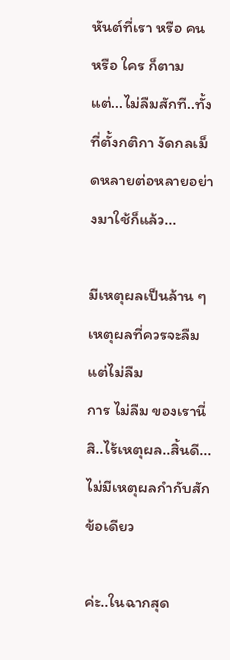หันต์ที่เรา หรือ คน หรือ ใคร ก็ตามแต่...ไม่ลืมสักที..ทั้งที่ตั้งกติกา งัดกลเม็ดหลายต่อหลายอย่างมาใช้ก็แล้ว...

มีเหตุผลเป็นล้าน ๆ เหตุผลที่ควรจะลืม แต่ไม่ลืม
การ ไม่ลืม ของเรานี่สิ..ไร้เหตุผล..สิ้นดี...ไม่มีเหตุผลกำกับสักข้อเดียว

ค่ะ..ในฉากสุด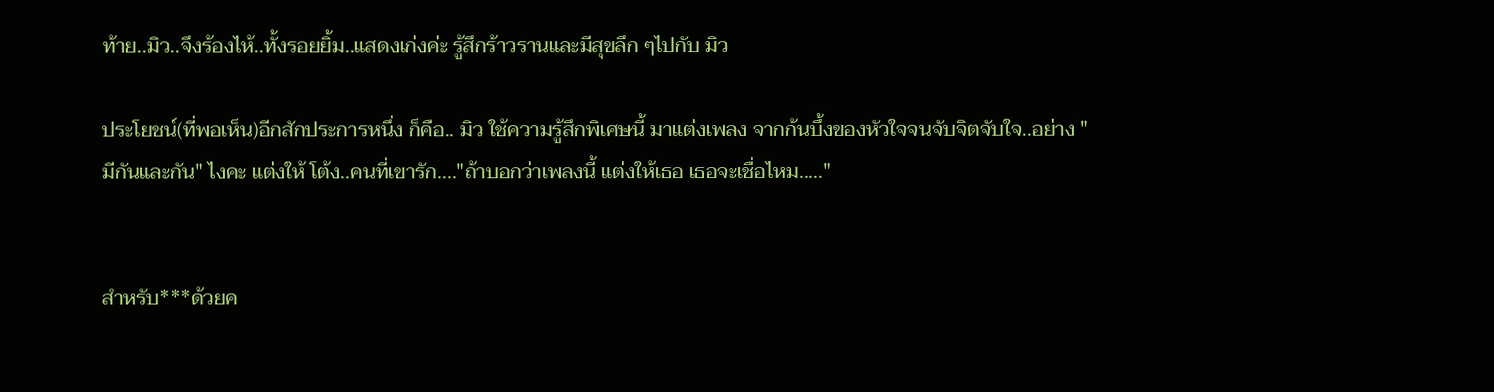ท้าย..มิว..จึงร้องไห้..ทั้งรอยยิ้ม..แสดงเก่งค่ะ รู้สึกร้าวรานและมีสุขลึก ๆไปกับ มิว

ประโยชน์(ที่พอเห็น)อีกสักประการหนึ่ง ก็คือ.. มิว ใช้ความรู้สึกพิเศษนี้ มาแต่งเพลง จากก้นบึ้งของหัวใจจนจับจิตจับใจ..อย่าง "มีกันและกัน" ไงคะ แต่งให้ โต้ง..คนที่เขารัก...."ถ้าบอกว่าเพลงนี้ แต่งให้เธอ เธอจะเชื่อไหม....."


สำหรับ***ด้วยค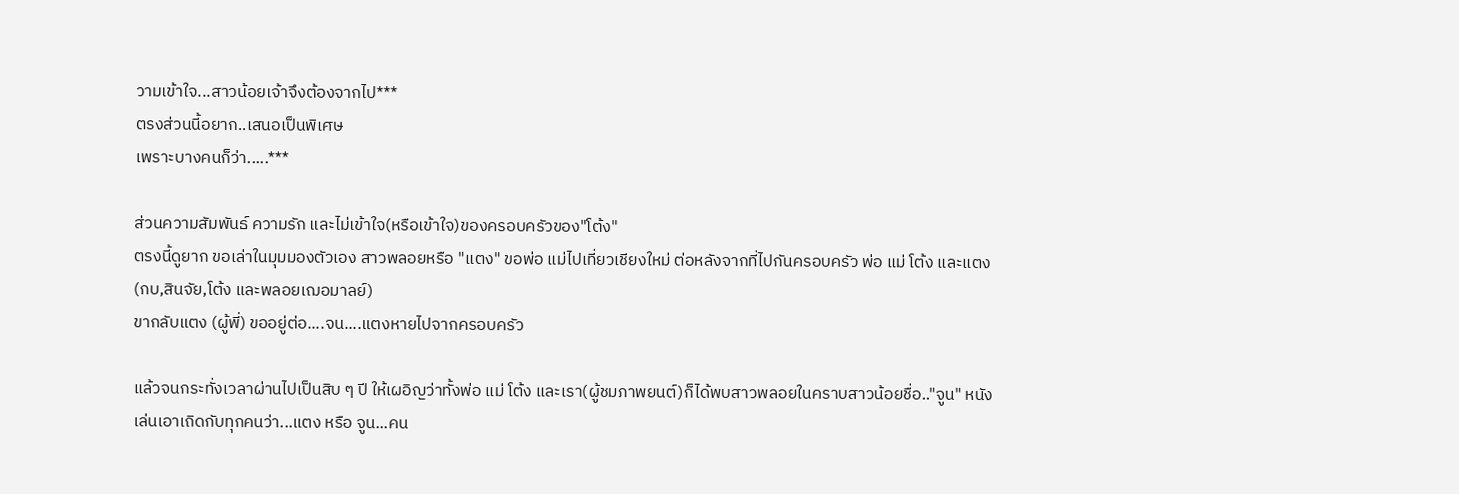วามเข้าใจ...สาวน้อยเจ้าจึงต้องจากไป***
ตรงส่วนนี้อยาก..เสนอเป็นพิเศษ
เพราะบางคนก็ว่า.....***

ส่วนความสัมพันธ์ ความรัก และไม่เข้าใจ(หรือเข้าใจ)ของครอบครัวของ"โต้ง"
ตรงนี้ดูยาก ขอเล่าในมุมมองตัวเอง สาวพลอยหรือ "แตง" ขอพ่อ แม่ไปเที่ยวเชียงใหม่ ต่อหลังจากที่ไปกันครอบครัว พ่อ แม่ โต้ง และแตง(กบ,สินจัย,โต้ง และพลอยเฌอมาลย์)
ขากลับแตง (ผู้พี่) ขออยู่ต่อ....จน....แตงหายไปจากครอบครัว

แล้วจนกระทั่งเวลาผ่านไปเป็นสิบ ๆ ปี ให้เผอิญว่าทั้งพ่อ แม่ โต้ง และเรา(ผู้ชมภาพยนต์)ก็ได้พบสาวพลอยในคราบสาวน้อยชื่อ.."จูน" หนังเล่นเอาเถิดกับทุกคนว่า...แตง หรือ จูน...คน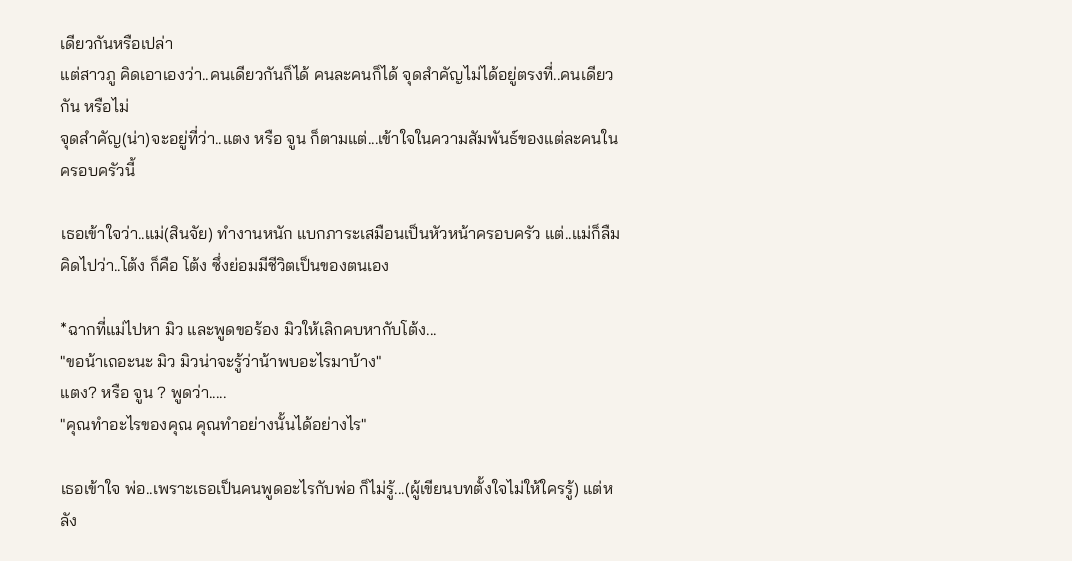เดียวกันหรือเปล่า
แต่สาวภู คิดเอาเองว่า..คนเดียวกันก็ได้ คนละคนก็ได้ จุดสำคัญไม่ได้อยู่ตรงที่..คนเดียวกัน หรือไม่
จุดสำคัญ(น่า)จะอยู่ที่ว่า..แตง หรือ จูน ก็ตามแต่...เข้าใจในความสัมพันธ์ของแต่ละคนในครอบครัวนี้

เธอเข้าใจว่า..แม่(สินจัย) ทำงานหนัก แบกภาระเสมือนเป็นหัวหน้าครอบครัว แต่..แม่ก็ลืมคิดไปว่า..โต้ง ก็คือ โต้ง ซึ่งย่อมมีชีวิตเป็นของตนเอง

*ฉากที่แม่ไปหา มิว และพูดขอร้อง มิวให้เลิกคบหากับโต้ง...
"ขอน้าเถอะนะ มิว มิวน่าจะรู้ว่าน้าพบอะไรมาบ้าง"
แตง? หรือ จูน ? พูดว่า.....
"คุณทำอะไรของคุณ คุณทำอย่างนั้นได้อย่างไร"

เธอเข้าใจ พ่อ..เพราะเธอเป็นคนพูดอะไรกับพ่อ ก็ไม่รู้...(ผู้เขียนบทตั้งใจไม่ให้ใครรู้) แต่หลัง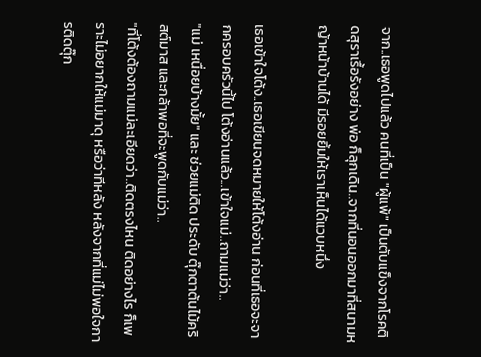จาก..เธอพูดไปแล้ว คนที่เป็น "ผู้แพ้" เป็นตับแข็งจากโรคติดสุราเรื้อรังอย่าง พ่อ ก็ลุกเดิน..จากที่นอนออกมาที่สนามหญ้าหน้าบ้านได้ มีรอยยิ้มให้เราเห็นได้แวบหนึ่ง

เธอเข้าใจโต้ง..เธอเขียนจดหมายให้โต้งอ่าน ก่อนที่เธอจะจากครอบครัวนี้ไป โต้งอ่านแล้ว...เข้าใจแม่..ถามแม่ว่า..
"แม่ เหนื่อยบ้างมั้ย" และ ช่วยแม่ติด ประดับ ตุ๊กตาต้นไม้คริสต์มาส และกล้าพอที่จะพูดกับแม่ว่า..
"ที่โต้งต้องถามแม่ละเอียดว่า..ติดตรงไหน ติดอย่างไร ก็เพราะไม่อยากให้แม่มาดุ หรือว่าทีหลัง หลังจากที่แม่ไม่พอใจการติดตุ๊ก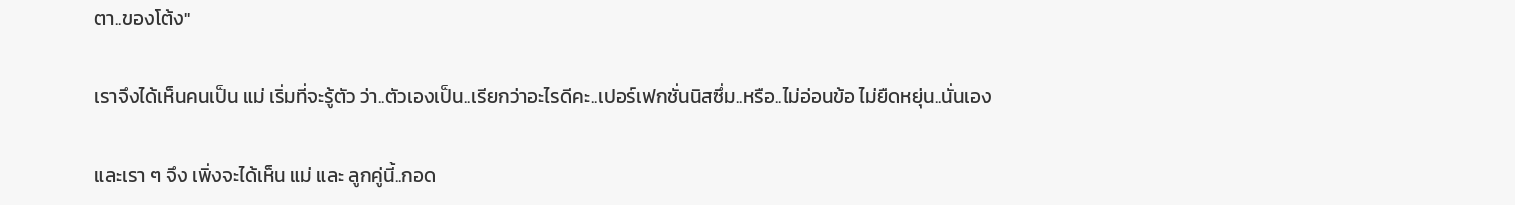ตา..ของโต้ง"

เราจึงได้เห็นคนเป็น แม่ เริ่มที่จะรู้ตัว ว่า..ตัวเองเป็น..เรียกว่าอะไรดีคะ..เปอร์เฟกชั่นนิสซึ่ม..หรือ..ไม่อ่อนข้อ ไม่ยืดหยุ่น..นั่นเอง

และเรา ๆ จึง เพิ่งจะได้เห็น แม่ และ ลูกคู่นี้..กอด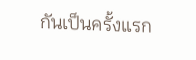กันเป็นครั้งแรก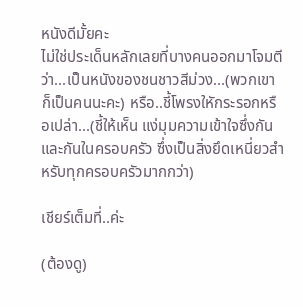หนังดีมั้ยคะ
ไม่ใช่ประเด็นหลักเลยที่บางคนออกมาโจมตีว่า...เป็นหนังของชนชาวสีม่วง...(พวกเขาก็เป็นคนนะคะ) หรือ..ชี้โพรงใหักระรอกหรือเปล่า...(ชี้ให้เห็น แง่มุมความเข้าใจซึ่งกันและกันในครอบครัว ซึ่งเป็นสิ่งยึดเหนี่ยวสำหรับทุกครอบครัวมากกว่า)

เชียร์เต็มที่..ค่ะ

(ต้องดู)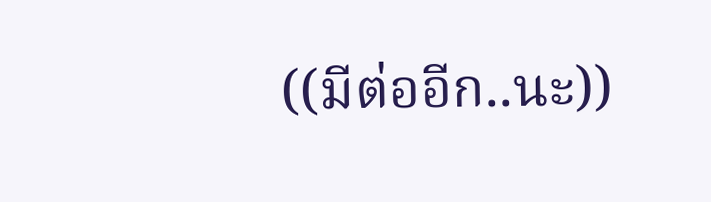((มีต่ออีก..นะ))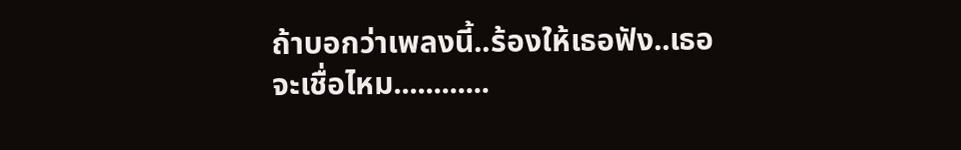ถ้าบอกว่าเพลงนี้..ร้องให้เธอฟัง..เธอจะเชื่อไหม............